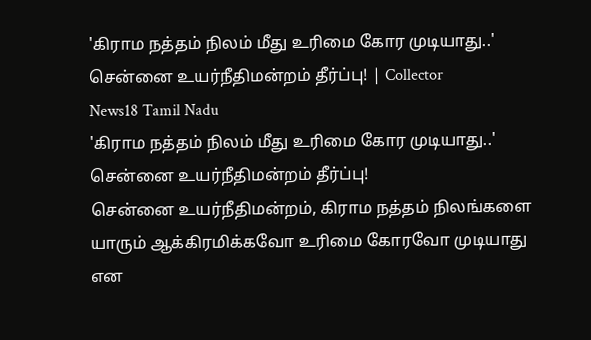'கிராம நத்தம் நிலம் மீது உரிமை கோர முடியாது..' சென்னை உயர்நீதிமன்றம் தீர்ப்பு! | Collector
News18 Tamil Nadu
'கிராம நத்தம் நிலம் மீது உரிமை கோர முடியாது..' சென்னை உயர்நீதிமன்றம் தீர்ப்பு!
சென்னை உயர்நீதிமன்றம், கிராம நத்தம் நிலங்களை யாரும் ஆக்கிரமிக்கவோ உரிமை கோரவோ முடியாது என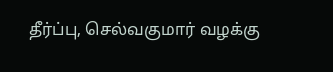தீர்ப்பு, செல்வகுமார் வழக்கு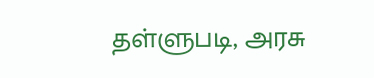தள்ளுபடி, அரசு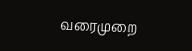வரைமுறை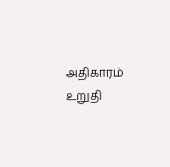அதிகாரம் உறுதி